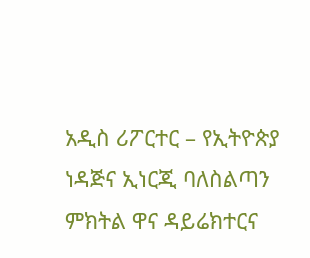አዲስ ሪፖርተር – የኢትዮጵያ ነዳጅና ኢነርጂ ባለስልጣን ምክትል ዋና ዳይሬክተርና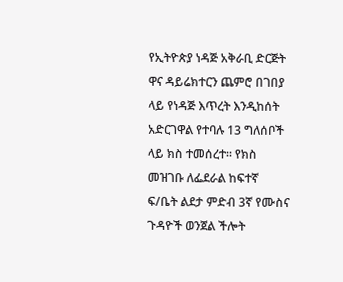የኢትዮጵያ ነዳጅ አቅራቢ ድርጅት ዋና ዳይሬክተርን ጨምሮ በገበያ ላይ የነዳጅ እጥረት እንዲከሰት አድርገዋል የተባሉ 13 ግለሰቦች ላይ ክስ ተመሰረተ። የክስ መዝገቡ ለፌደራል ከፍተኛ ፍ/ቤት ልደታ ምድብ 3ኛ የሙስና ጉዳዮች ወንጀል ችሎት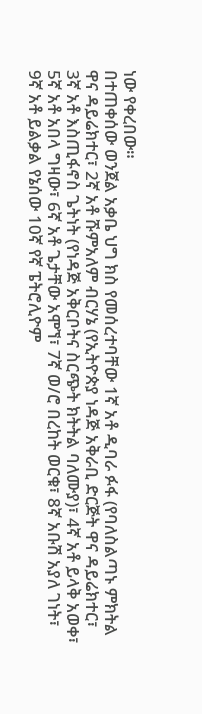ነው የቀረበው።
በተጠቀሰው ወንጀል አቃቤ ህግ ክስ የመሰረተባቸው 1ኛ አቶ ዲባራ ፉፋ (የባለስልጣኑ ምክትል ዋና ዳይሬክተር፣ 2ኛ አቶ ሹምአለም ብርሃኔ (የኢትዮጵያ ነዳጅ አቅራቢ ድርጅት ዋና ዳይሬክተር፣ 3ኛ አቶ እስጢፋኖስ ጌትነት (የነዳጅ አቅርቦትና ስርጭት ክትትል ባለሙያ)፣ 4ኛ አቶ ይላቅ አወቀ፣ 5ኛ አቶ አበላ ግዛው፣ 6ኛ አቶ ጌታቸው አሞኘ፣ 7ኛ ወ/ሮ በረከት ወርቁ፣ 8ኛ አቡሽ አያለ ገነት፣ 9ኛ አቶ ይልቃል የኔሰው 10ኛ የኛ ፔትሮሊዮም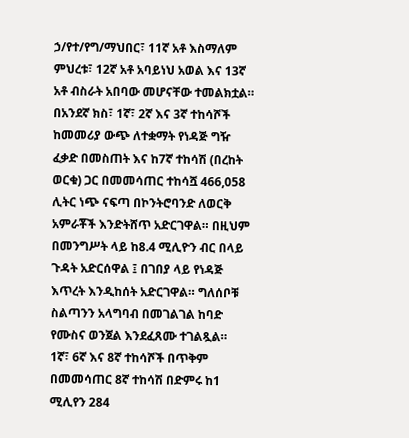ኃ/የተ/የግ/ማህበር፣ 11ኛ አቶ እስማለም ምህረቱ፣ 12ኛ አቶ አባይነህ አወል እና 13ኛ አቶ ብስራት አበባው መሆናቸው ተመልክቷል።
በአንደኛ ክስ፣ 1ኛ፣ 2ኛ እና 3ኛ ተከሳሾች ከመመሪያ ውጭ ለተቋማት የነዳጅ ግዥ ፈቃድ በመስጠት እና ከ7ኛ ተከሳሽ (በረከት ወርቁ) ጋር በመመሳጠር ተከሳሿ 466,058 ሊትር ነጭ ናፍጣ በኮንትሮባንድ ለወርቅ አምራቾች እንድትሸጥ አድርገዋል። በዚህም በመንግሥት ላይ ከ8.4 ሚሊዮን ብር በላይ ጉዳት አድርሰዋል ፤ በገበያ ላይ የነዳጅ እጥረት እንዲከሰት አድርገዋል። ግለሰቦቹ ስልጣንን አላግባብ በመገልገል ከባድ የሙስና ወንጀል እንደፈጸሙ ተገልጿል።
1ኛ፣ 6ኛ እና 8ኛ ተከሳሾች በጥቅም በመመሳጠር 8ኛ ተከሳሽ በድምሩ ከ1 ሚሊየን 284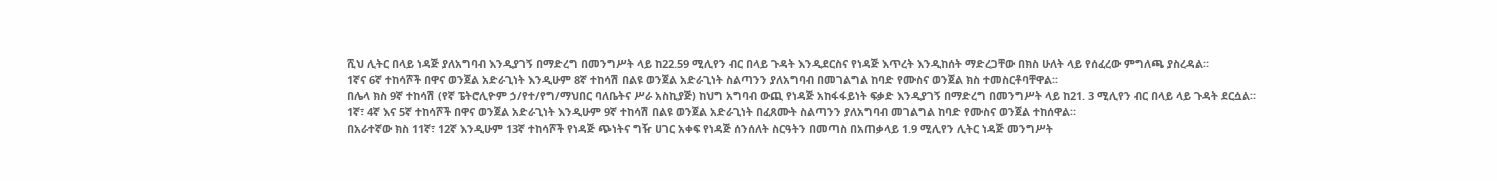ሺህ ሊትር በላይ ነዳጅ ያለአግባብ እንዲያገኝ በማድረግ በመንግሥት ላይ ከ22.59 ሚሊየን ብር በላይ ጉዳት እንዲደርስና የነዳጅ እጥረት እንዲከሰት ማድረጋቸው በክስ ሁለት ላይ የሰፈረው ምግለጫ ያስረዳል።
1ኛና 6ኛ ተከሳሾች በዋና ወንጀል አድራጊነት እንዲሁም 8ኛ ተከሳሽ በልዩ ወንጀል አድራጊነት ስልጣንን ያለአግባብ በመገልግል ከባድ የሙስና ወንጀል ክስ ተመስርቶባቸዋል፡፡
በሌላ ክስ 9ኛ ተከሳሽ (የኛ ፔትሮሊዮም ኃ/የተ/የግ/ማህበር ባለቤትና ሥራ አስኪያጅ) ከህግ አግባብ ውጪ የነዳጅ አከፋፋይነት ፍቃድ እንዲያገኝ በማድረግ በመንግሥት ላይ ከ21. 3 ሚሊየን ብር በላይ ላይ ጉዳት ደርሷል።
1ኛ፣ 4ኛ እና 5ኛ ተከሳሾች በዋና ወንጀል አድራጊነት እንዲሁም 9ኛ ተከሳሽ በልዩ ወንጀል አድራጊነት በፈጸሙት ስልጣንን ያለአግባብ መገልግል ከባድ የሙስና ወንጀል ተከሰዋል።
በአራተኛው ክስ 11ኛ፣ 12ኛ እንዲሁም 13ኛ ተከሳሾች የነዳጅ ጭነትና ግዥ ሀገር አቀፍ የነዳጅ ሰንሰለት ስርዓትን በመጣስ በአጠቃላይ 1.9 ሚሊየን ሊትር ነዳጅ መንግሥት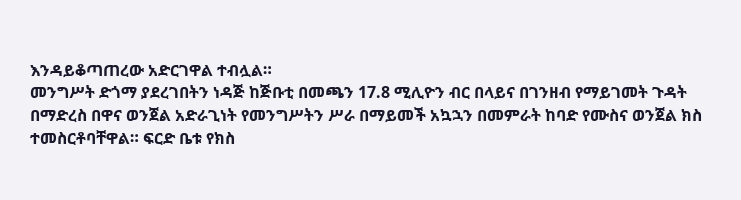እንዳይቆጣጠረው አድርገዋል ተብሏል።
መንግሥት ድጎማ ያደረገበትን ነዳጅ ከጅቡቲ በመጫን 17.8 ሚሊዮን ብር በላይና በገንዘብ የማይገመት ጉዳት በማድረስ በዋና ወንጀል አድራጊነት የመንግሥትን ሥራ በማይመች አኳኋን በመምራት ከባድ የሙስና ወንጀል ክስ ተመስርቶባቸዋል። ፍርድ ቤቱ የክስ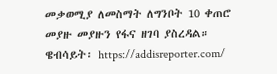መቃወሚያ ለመስማት ለግንቦት 10 ቀጠሮ መያዙ መያዙን የፋና ዘገባ ያስረዳል።
ዌብሳይት፡ https://addisreporter.com/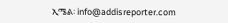ኢሜል፡ info@addisreporter.com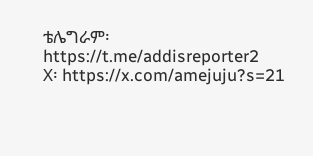ቴሌግራም፡ https://t.me/addisreporter2
X፡ https://x.com/amejuju?s=21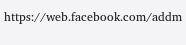https://web.facebook.com/addm